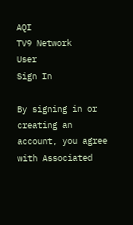AQI
TV9 Network
User
Sign In

By signing in or creating an account, you agree with Associated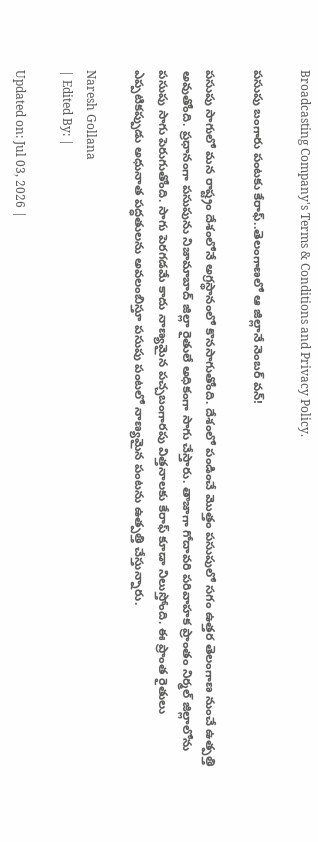Broadcasting Company's Terms & Conditions and Privacy Policy.

పసుపు బంగారు పంటకు కేరాఫ్..తెలంగాణలో ఆ జిల్లానే నెంబర్ వన్!

పసుపు సాగులో మన రాష్ట్రం దేశంలోనే అగ్రస్థానంలో కొనసాగుతోంది. దేశంలో పండించే మొత్తం పసుపులో సగం ఉత్తర తెలంగాణ నుంచే ఉత్పత్తి అవుతోంది. ప్రధానంగా పసుపును నిజామాబాద్‌ జిల్లా రైతులే అధికంగా సాగు చేస్తారు. తాజాగా గోదావరి పరివాహక ప్రాంతం నిర్మల్ జిల్లాలోను పసుపు సాగు పెరుగుతోంది. సాగు పెరగడమే కాదు నాణ్యమైన పచ్చబంగారపు విత్తనాలకు కేరాఫ్ కూడా నిలుస్తోంది. ఈ ప్రాంత రైతులు ఎప్పటికప్పుడు అధునాత పద్ధతులను అవలంబిస్తూ పసుపు పంటలో నాణ్యమైన పంటను ఉత్పత్తి చేస్తున్నారు.

Naresh Gollana
| Edited By: |

Updated on: Jul 03, 2026 |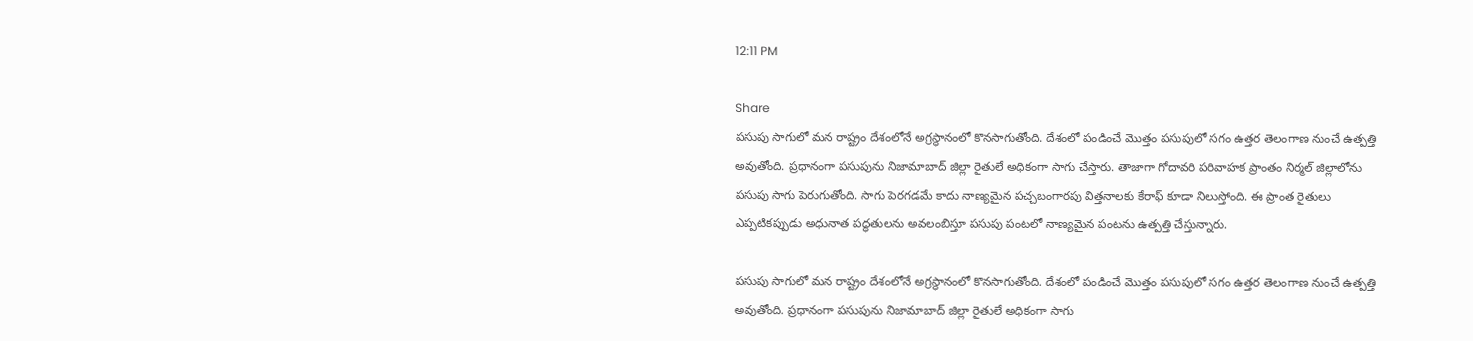12:11 PM

Share
పసుపు సాగులో మన రాష్ట్రం దేశంలోనే అగ్రస్థానంలో కొనసాగుతోంది. దేశంలో పండించే మొత్తం పసుపులో సగం ఉత్తర తెలంగాణ నుంచే ఉత్పత్తి అవుతోంది. ప్రధానంగా పసుపును నిజామాబాద్‌ జిల్లా రైతులే అధికంగా సాగు చేస్తారు. తాజాగా గోదావరి పరివాహక ప్రాంతం నిర్మల్ జిల్లాలోను పసుపు సాగు పెరుగుతోంది. సాగు పెరగడమే కాదు నాణ్యమైన పచ్చబంగారపు విత్తనాలకు కేరాఫ్ కూడా నిలుస్తోంది. ఈ ప్రాంత రైతులు ఎప్పటికప్పుడు అధునాత పద్ధతులను అవలంబిస్తూ పసుపు పంటలో నాణ్యమైన పంటను ఉత్పత్తి చేస్తున్నారు.

పసుపు సాగులో మన రాష్ట్రం దేశంలోనే అగ్రస్థానంలో కొనసాగుతోంది. దేశంలో పండించే మొత్తం పసుపులో సగం ఉత్తర తెలంగాణ నుంచే ఉత్పత్తి అవుతోంది. ప్రధానంగా పసుపును నిజామాబాద్‌ జిల్లా రైతులే అధికంగా సాగు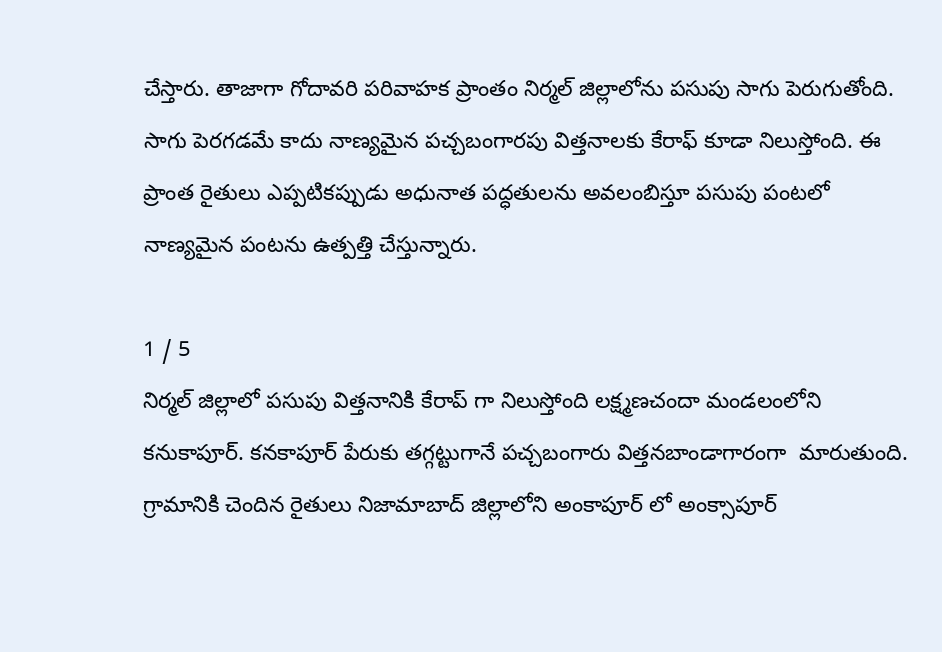చేస్తారు. తాజాగా గోదావరి పరివాహక ప్రాంతం నిర్మల్ జిల్లాలోను పసుపు సాగు పెరుగుతోంది. సాగు పెరగడమే కాదు నాణ్యమైన పచ్చబంగారపు విత్తనాలకు కేరాఫ్ కూడా నిలుస్తోంది. ఈ ప్రాంత రైతులు ఎప్పటికప్పుడు అధునాత పద్ధతులను అవలంబిస్తూ పసుపు పంటలో నాణ్యమైన పంటను ఉత్పత్తి చేస్తున్నారు.

1 / 5
నిర్మల్ జిల్లాలో పసుపు విత్తనానికి కేరాప్ గా నిలుస్తోంది లక్ష్మణచందా మండలంలోని కనుకాపూర్. కనకాపూర్ పేరుకు తగ్గట్టుగానే పచ్చబంగారు విత్తనబాండాగారంగా  మారుతుంది. గ్రామానికి చెందిన రైతులు నిజామాబాద్ జిల్లాలోని అంకాపూర్ లో అంక్సాపూర్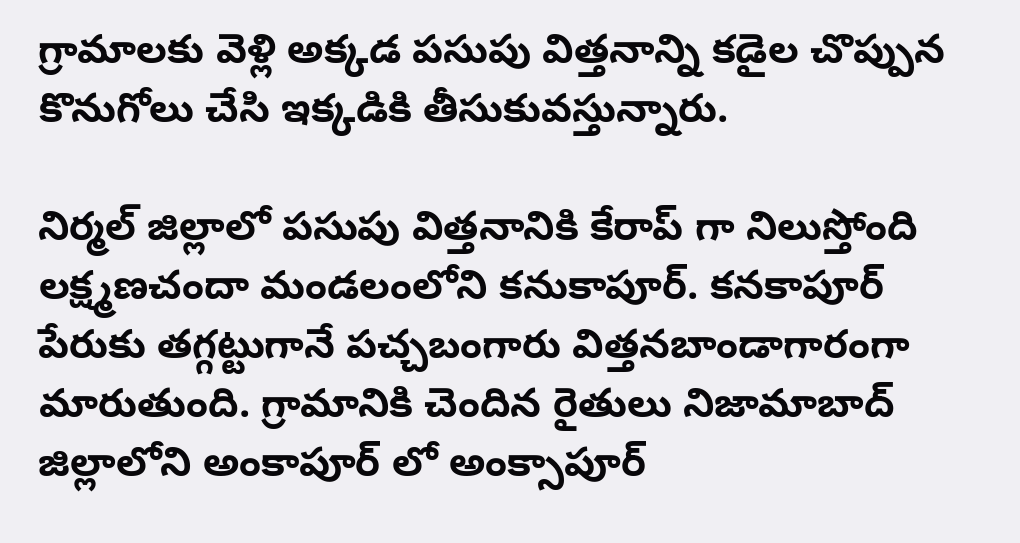గ్రామాలకు వెళ్లి అక్కడ పసుపు విత్తనాన్ని కడైల చొప్పున కొనుగోలు చేసి ఇక్కడికి తీసుకువస్తున్నారు.

నిర్మల్ జిల్లాలో పసుపు విత్తనానికి కేరాప్ గా నిలుస్తోంది లక్ష్మణచందా మండలంలోని కనుకాపూర్. కనకాపూర్ పేరుకు తగ్గట్టుగానే పచ్చబంగారు విత్తనబాండాగారంగా మారుతుంది. గ్రామానికి చెందిన రైతులు నిజామాబాద్ జిల్లాలోని అంకాపూర్ లో అంక్సాపూర్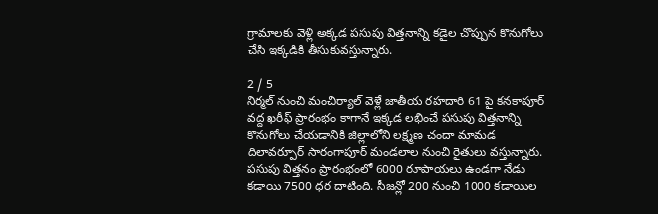గ్రామాలకు వెళ్లి అక్కడ పసుపు విత్తనాన్ని కడైల చొప్పున కొనుగోలు చేసి ఇక్కడికి తీసుకువస్తున్నారు.

2 / 5
నిర్మల్ నుంచి మంచిర్యాల్ వెళ్లే జాతీయ రహదారి 61 పై కనకాపూర్ వద్ద ఖరీఫ్ ప్రారంభం కాగానే ఇక్కడ లభించే పసుపు విత్తనాన్ని కొనుగోలు చేయడానికి జిల్లాలోని లక్ష్మణ చందా మామడ దిలావర్పూర్ సారంగాపూర్ మండలాల నుంచి రైతులు వస్తున్నారు. పసుపు విత్తనం ప్రారంభంలో 6000 రూపాయలు ఉండగా నేడు కడాయి 7500 ధర దాటింది. సీజన్లో 200 నుంచి 1000 కడాయిల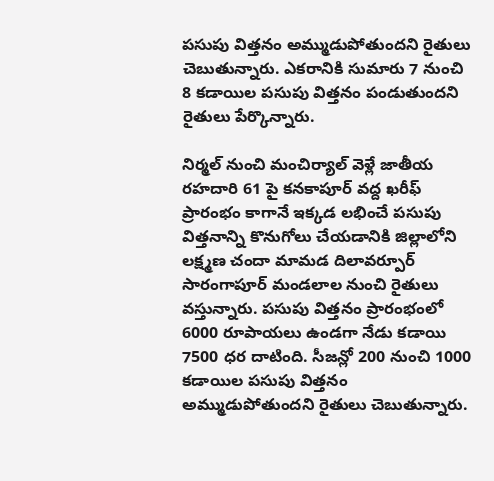పసుపు విత్తనం అమ్ముడుపోతుందని రైతులు చెబుతున్నారు. ఎకరానికి సుమారు 7 నుంచి 8 కడాయిల పసుపు విత్తనం పండుతుందని రైతులు పేర్కొన్నారు.

నిర్మల్ నుంచి మంచిర్యాల్ వెళ్లే జాతీయ రహదారి 61 పై కనకాపూర్ వద్ద ఖరీఫ్ ప్రారంభం కాగానే ఇక్కడ లభించే పసుపు విత్తనాన్ని కొనుగోలు చేయడానికి జిల్లాలోని లక్ష్మణ చందా మామడ దిలావర్పూర్ సారంగాపూర్ మండలాల నుంచి రైతులు వస్తున్నారు. పసుపు విత్తనం ప్రారంభంలో 6000 రూపాయలు ఉండగా నేడు కడాయి 7500 ధర దాటింది. సీజన్లో 200 నుంచి 1000 కడాయిల పసుపు విత్తనం అమ్ముడుపోతుందని రైతులు చెబుతున్నారు.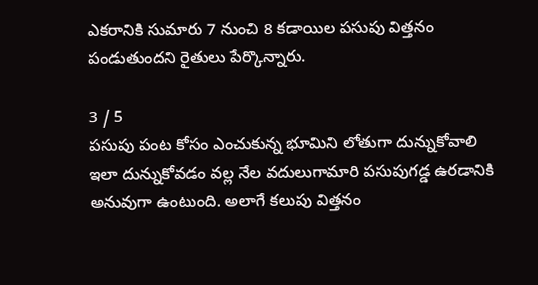ఎకరానికి సుమారు 7 నుంచి 8 కడాయిల పసుపు విత్తనం పండుతుందని రైతులు పేర్కొన్నారు.

3 / 5
పసుపు పంట కోసం ఎంచుకున్న భూమిని లోతుగా దున్నుకోవాలి ఇలా దున్నుకోవడం వల్ల నేల వదులుగామారి పసుపుగడ్డ ఉరడానికి అనువుగా ఉంటుంది. అలాగే కలుపు విత్తనం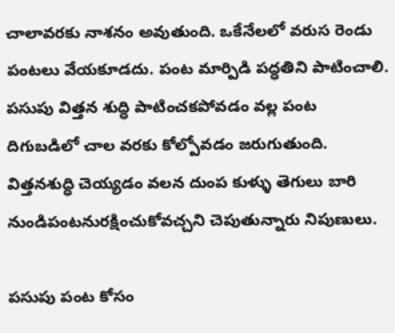చాలావరకు నాశనం అవుతుంది. ఒకేనేలలో వరుస రెండు పంటలు వేయకూడదు. పంట మార్పిడి పద్ధతిని పాటించాలి. పసుపు విత్తన శుద్ధి పాటించకపోవడం వల్ల పంట దిగుబడిలో చాల వరకు కోల్పోవడం జరుగుతుంది. విత్తనశుద్ధి చెయ్యడం వలన దుంప కుళ్ళు తెగులు బారి నుండిపంటనురక్షించుకోవచ్చని చెపుతున్నారు నిపుణులు.

పసుపు పంట కోసం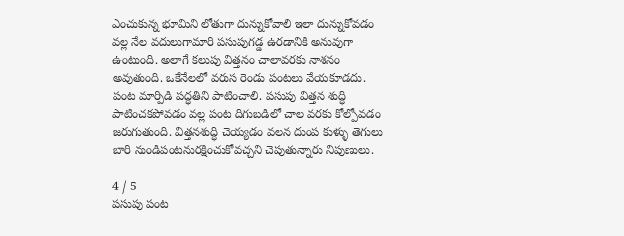ఎంచుకున్న భూమిని లోతుగా దున్నుకోవాలి ఇలా దున్నుకోవడం వల్ల నేల వదులుగామారి పసుపుగడ్డ ఉరడానికి అనువుగా ఉంటుంది. అలాగే కలుపు విత్తనం చాలావరకు నాశనం అవుతుంది. ఒకేనేలలో వరుస రెండు పంటలు వేయకూడదు. పంట మార్పిడి పద్ధతిని పాటించాలి. పసుపు విత్తన శుద్ధి పాటించకపోవడం వల్ల పంట దిగుబడిలో చాల వరకు కోల్పోవడం జరుగుతుంది. విత్తనశుద్ధి చెయ్యడం వలన దుంప కుళ్ళు తెగులు బారి నుండిపంటనురక్షించుకోవచ్చని చెపుతున్నారు నిపుణులు.

4 / 5
పసుపు పంట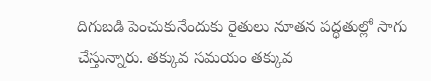దిగుబడి పెంచుకునేందుకు రైతులు నూతన పద్ధతుల్లో సాగు చేస్తున్నారు. తక్కువ సమయం త‌క్కువ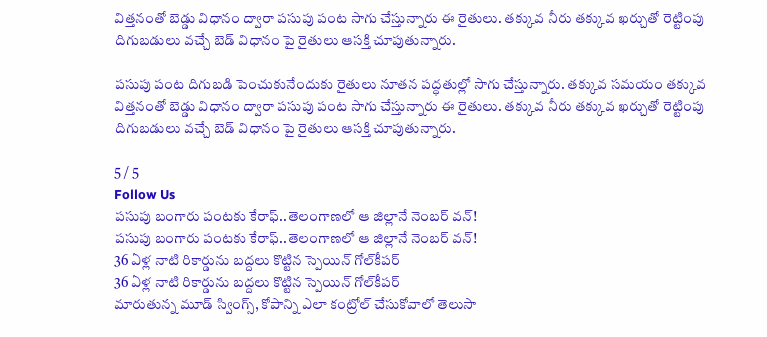విత్తనంతో బెడ్డు విధానం ద్వారా పసుపు పంట సాగు చేస్తున్నారు ఈ రైతులు. తక్కువ నీరు తక్కువ ఖర్చుతో రెట్టింపు దిగుబడులు వచ్చే బెడ్ విధానం పై రైతులు ఆసక్తి చూపుతున్నారు.

పసుపు పంట దిగుబడి పెంచుకునేందుకు రైతులు నూతన పద్ధతుల్లో సాగు చేస్తున్నారు. తక్కువ సమయం త‌క్కువ విత్తనంతో బెడ్డు విధానం ద్వారా పసుపు పంట సాగు చేస్తున్నారు ఈ రైతులు. తక్కువ నీరు తక్కువ ఖర్చుతో రెట్టింపు దిగుబడులు వచ్చే బెడ్ విధానం పై రైతులు ఆసక్తి చూపుతున్నారు.

5 / 5
Follow Us
పసుపు బంగారు పంటకు కేరాఫ్..తెలంగాణలో ఆ జిల్లానే నెంబర్ వన్!
పసుపు బంగారు పంటకు కేరాఫ్..తెలంగాణలో ఆ జిల్లానే నెంబర్ వన్!
36 ఏళ్ల నాటి రికార్డును బద్దలు కొట్టిన స్పెయిన్ గోల్‌కీపర్
36 ఏళ్ల నాటి రికార్డును బద్దలు కొట్టిన స్పెయిన్ గోల్‌కీపర్
మారుతున్న మూడ్ స్వింగ్స్, కోపాన్ని ఎలా కంట్రోల్ చేసుకోవాలో తెలుసా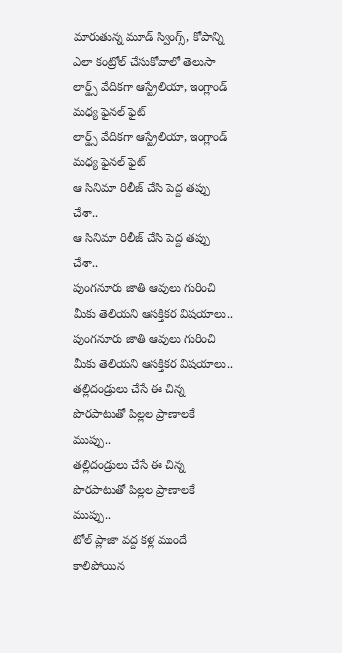మారుతున్న మూడ్ స్వింగ్స్, కోపాన్ని ఎలా కంట్రోల్ చేసుకోవాలో తెలుసా
లార్డ్స్ వేదికగా ఆస్ట్రేలియా, ఇంగ్లాండ్ మధ్య ఫైనల్ ఫైట్
లార్డ్స్ వేదికగా ఆస్ట్రేలియా, ఇంగ్లాండ్ మధ్య ఫైనల్ ఫైట్
ఆ సినిమా రిలీజ్ చేసి పెద్ద తప్పు చేశా..
ఆ సినిమా రిలీజ్ చేసి పెద్ద తప్పు చేశా..
పుంగనూరు జాతి ఆవులు గురించి మీకు తెలియని ఆసక్తికర విషయాలు..
పుంగనూరు జాతి ఆవులు గురించి మీకు తెలియని ఆసక్తికర విషయాలు..
తల్లిదండ్రులు చేసే ఈ చిన్న పొరపాటుతో పిల్లల ప్రాణాలకే ముప్పు..
తల్లిదండ్రులు చేసే ఈ చిన్న పొరపాటుతో పిల్లల ప్రాణాలకే ముప్పు..
టోల్ ప్లాజా వద్ద కళ్ల ముందే కాలిపోయిన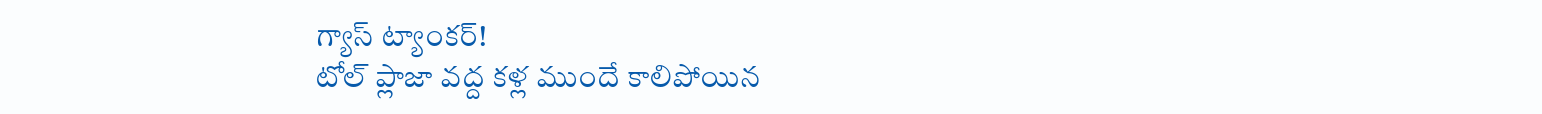గ్యాస్ ట్యాంకర్!
టోల్ ప్లాజా వద్ద కళ్ల ముందే కాలిపోయిన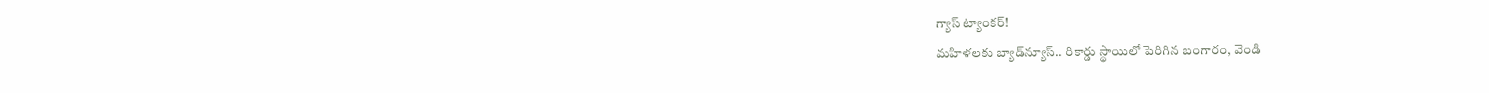గ్యాస్ ట్యాంకర్!
మహిళలకు బ్యాడ్‌న్యూస్‌.. రికార్డు స్థాయిలో పెరిగిన బంగారం, వెండి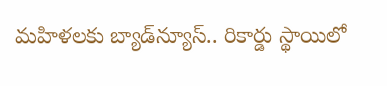మహిళలకు బ్యాడ్‌న్యూస్‌.. రికార్డు స్థాయిలో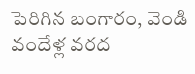పెరిగిన బంగారం, వెండి
వందేళ్ల వరద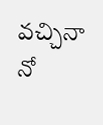వచ్చినా నో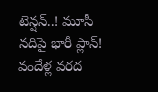టెన్షన్..! మూసీ నదిపై భారీ ప్లాన్!
వందేళ్ల వరద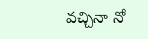వచ్చినా నో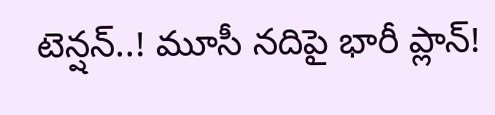టెన్షన్..! మూసీ నదిపై భారీ ప్లాన్!